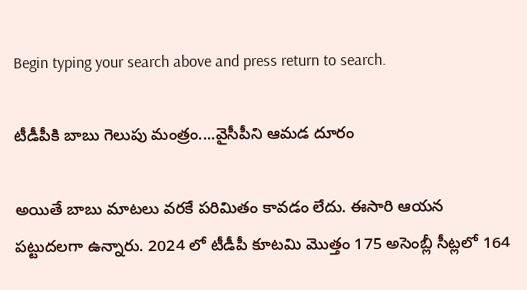Begin typing your search above and press return to search.

టీడీపీకి బాబు గెలుపు మంత్రం....వైసీపీని ఆమడ దూరం

అయితే బాబు మాటలు వరకే పరిమితం కావడం లేదు. ఈసారి ఆయన పట్టుదలగా ఉన్నారు. 2024 లో టీడీపీ కూటమి మొత్తం 175 అసెంబ్లీ సీట్లలో 164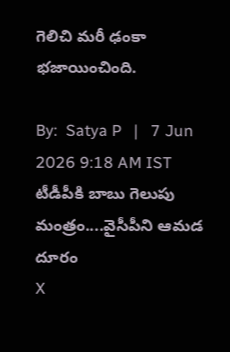గెలిచి మరీ ఢంకా భజాయించింది.

By:  Satya P   |   7 Jun 2026 9:18 AM IST
టీడీపీకి బాబు గెలుపు మంత్రం....వైసీపీని ఆమడ దూరం
X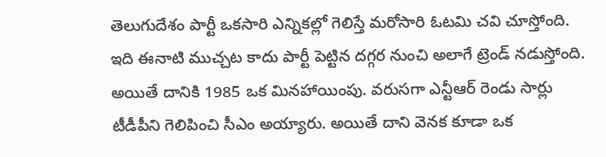తెలుగుదేశం పార్టీ ఒకసారి ఎన్నికల్లో గెలిస్తే మరోసారి ఓటమి చవి చూస్తోంది. ఇది ఈనాటి ముచ్చట కాదు పార్టీ పెట్టిన దగ్గర నుంచి అలాగే ట్రెండ్ నడుస్తోంది. అయితే దానికి 1985 ఒక మినహాయింపు. వరుసగా ఎన్టీఆర్ రెండు సార్లు టీడీపీని గెలిపించి సీఎం అయ్యారు. అయితే దాని వెనక కూడా ఒక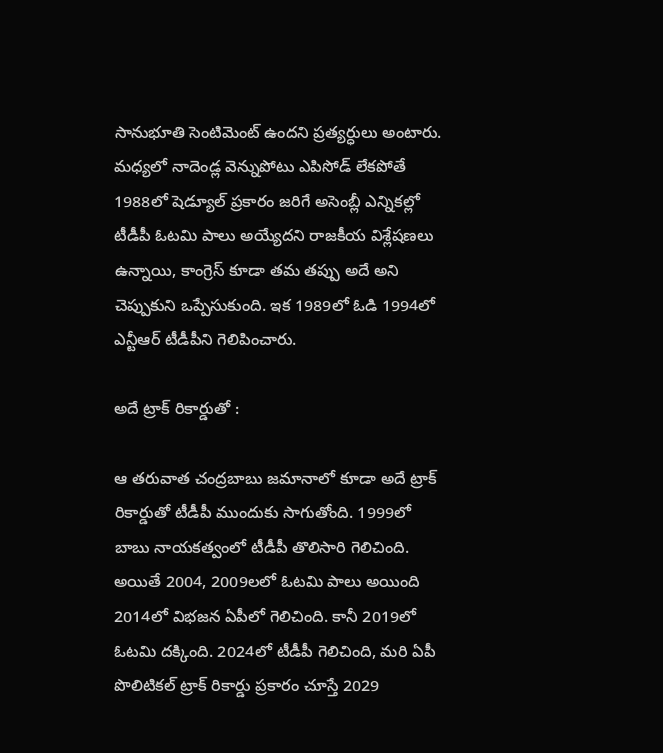సానుభూతి సెంటిమెంట్ ఉందని ప్రత్యర్ధులు అంటారు. మధ్యలో నాదెండ్ల వెన్నుపోటు ఎపిసోడ్ లేకపోతే 1988లో షెడ్యూల్ ప్రకారం జరిగే అసెంబ్లీ ఎన్నికల్లో టీడీపీ ఓటమి పాలు అయ్యేదని రాజకీయ విశ్లేషణలు ఉన్నాయి, కాంగ్రెస్ కూడా తమ తప్పు అదే అని చెప్పుకుని ఒప్పేసుకుంది. ఇక 1989లో ఓడి 1994లో ఎన్టీఆర్ టీడీపీని గెలిపించారు.

అదే ట్రాక్ రికార్డుతో :

ఆ తరువాత చంద్రబాబు జమానాలో కూడా అదే ట్రాక్ రికార్డుతో టీడీపీ ముందుకు సాగుతోంది. 1999లో బాబు నాయకత్వంలో టీడీపీ తొలిసారి గెలిచింది. అయితే 2004, 2009లలో ఓటమి పాలు అయింది 2014లో విభజన ఏపీలో గెలిచింది. కానీ 2019లో ఓటమి దక్కింది. 2024లో టీడీపీ గెలిచింది, మరి ఏపీ పొలిటికల్ ట్రాక్ రికార్డు ప్రకారం చూస్తే 2029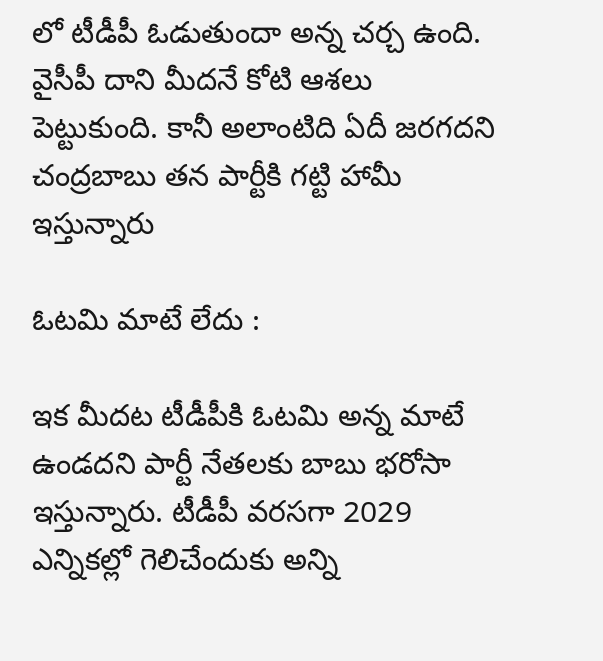లో టీడీపీ ఓడుతుందా అన్న చర్చ ఉంది. వైసీపీ దాని మీదనే కోటి ఆశలు పెట్టుకుంది. కానీ అలాంటిది ఏదీ జరగదని చంద్రబాబు తన పార్టీకి గట్టి హామీ ఇస్తున్నారు

ఓటమి మాటే లేదు :

ఇక మీదట టీడీపీకి ఓటమి అన్న మాటే ఉండదని పార్టీ నేతలకు బాబు భరోసా ఇస్తున్నారు. టీడీపీ వరసగా 2029 ఎన్నికల్లో గెలిచేందుకు అన్ని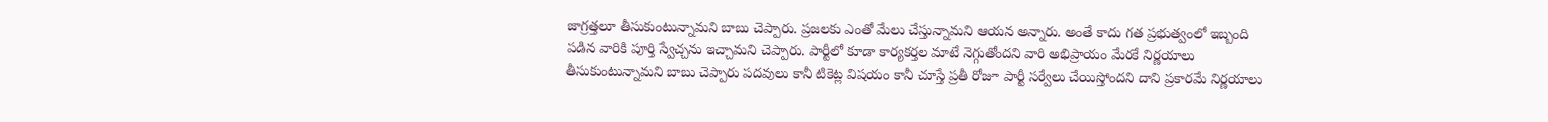జాగ్రత్తలూ తీసుకుంటున్నామని బాబు చెప్పారు. ప్రజలకు ఎంతో మేలు చేస్తున్నామని ఆయన అన్నారు. అంతే కాదు గత ప్రభుత్వంలో ఇబ్బంది పడిన వారికి పూర్తి స్వేచ్చను ఇచ్చామని చెప్పారు. పార్టీలో కూడా కార్యకర్తల మాటే నెగ్గుతోందని వారి అభిప్రాయం మేరకే నిర్ణయాలు తీసుకుంటున్నామని బాబు చెప్పారు పదవులు కానీ టికెట్ల విషయం కానీ చూస్తే ప్రతీ రోజూ పార్టీ సర్వేలు చేయిస్తోందని దాని ప్రకారమే నిర్ణయాలు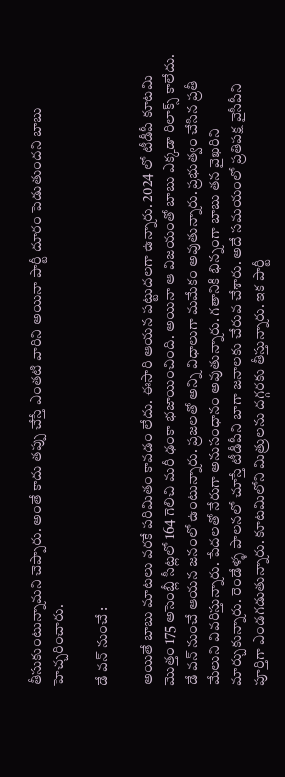తీసుకుంటున్నామని చెప్పారు. అంతే కాదు తప్పు చేస్తే ఎంతటి వారిని అయినా పార్టీ దూరం పెడుతుందని బాబు హెచ్చరించారు.

డే వన్ నుంచే :

అయితే బాబు మాటలు వరకే పరిమితం కావడం లేదు. ఈసారి ఆయన పట్టుదలగా ఉన్నారు. 2024 లో టీడీపీ కూటమి మొత్తం 175 అసెంబ్లీ సీట్లలో 164 గెలిచి మరీ ఢంకా భజాయించింది. అయినా ఆ విజయంతో బాబు ఎక్కడా రిలాక్స్ కాలేదు. డే వన్ నుంచే ఆయన జనంలో ఉంటున్నారు. ప్రజలతో అన్ని విధాలుగా మమేకం అవుతున్నారు. ప్రభుత్వం చేసిన ప్రతీ మేలుని వివరిస్తున్నారు. పేదలతో నేరుగా అనుసంధానం అవుతున్నారు. గతానికి భిన్నంగా బాబు తన వైఖరిని మార్చుకున్నారు. రెండేళ్ళ పాలనలో చూస్తే టీడీపీని బాగా జనాలకు చేరువ చేశారు. అదే సమయంలో ప్రతిపక్ష వైసీపీని పూర్తిగా ఎండగడుతున్నారు. కూటమిలోని మిత్రులను దగ్గరకు తీస్తున్నారు. ఇక పార్టీ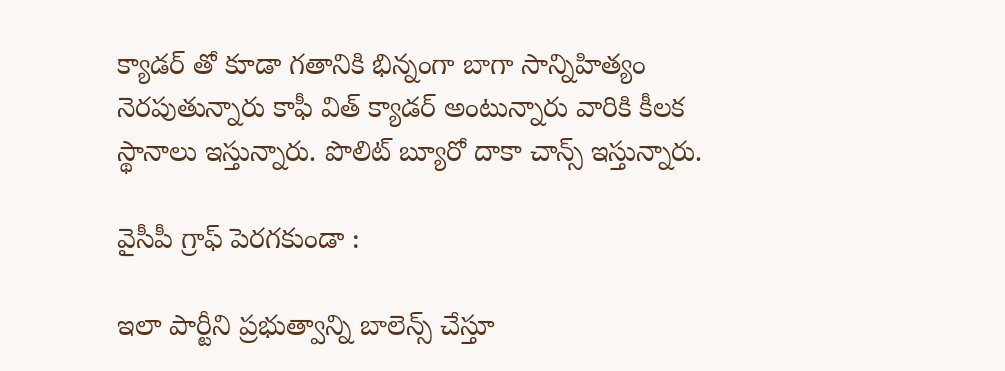క్యాడర్ తో కూడా గతానికి భిన్నంగా బాగా సాన్నిహిత్యం నెరపుతున్నారు కాఫీ విత్ క్యాడర్ అంటున్నారు వారికి కీలక స్థానాలు ఇస్తున్నారు. పొలిట్ బ్యూరో దాకా చాన్స్ ఇస్తున్నారు.

వైసీపీ గ్రాఫ్ పెరగకుండా :

ఇలా పార్టీని ప్రభుత్వాన్ని బాలెన్స్ చేస్తూ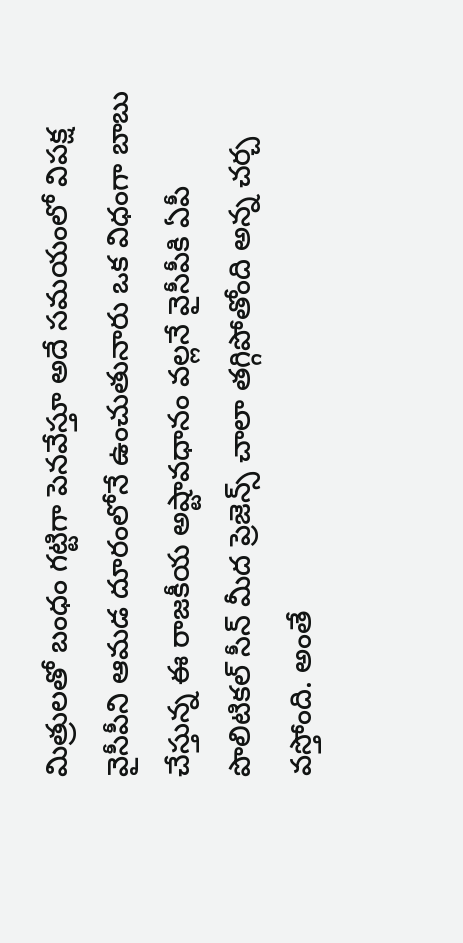మిత్రులతో బంధం గట్టిగా పెనవేస్తూ అదే సమయంలో విపక్ష వైసీపీని ఆమడ దూరంలోనే ఉంచుతునారు ఒక విధంగా బాబు చేస్తున్న ఈ రాజకీయ అష్టావధానం వల్లనే వైసీపీకి ఏపీ పొలిటికల్ సీన్ మీద ప్రెజెన్స్ చాలా తగ్గిపోతోంది అన్న చర్చ వస్తోంది. అంతే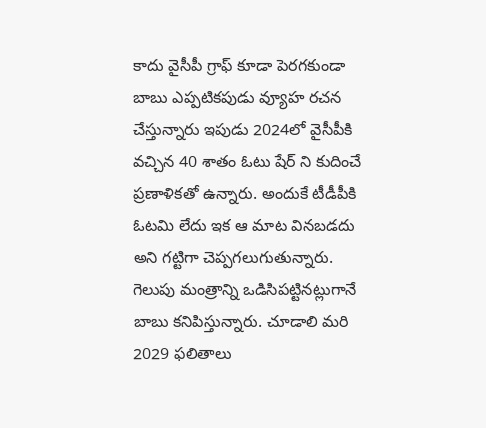కాదు వైసీపీ గ్రాఫ్ కూడా పెరగకుండా బాబు ఎప్పటికపుడు వ్యూహ రచన చేస్తున్నారు ఇపుడు 2024లో వైసీపీకి వచ్చిన 40 శాతం ఓటు షేర్ ని కుదించే ప్రణాళికతో ఉన్నారు. అందుకే టీడీపీకి ఓటమి లేదు ఇక ఆ మాట వినబడదు అని గట్టిగా చెప్పగలుగుతున్నారు. గెలుపు మంత్రాన్ని ఒడిసిపట్టినట్లుగానే బాబు కనిపిస్తున్నారు. చూడాలి మరి 2029 ఫలితాలు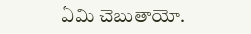ఏమి చెబుతాయో.